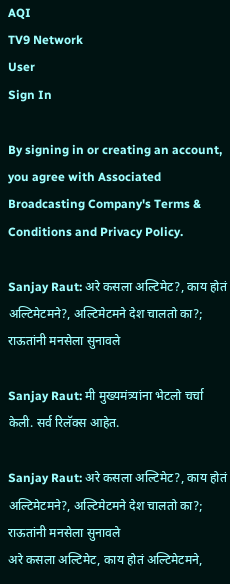AQI
TV9 Network
User
Sign In

By signing in or creating an account, you agree with Associated Broadcasting Company's Terms & Conditions and Privacy Policy.

Sanjay Raut: अरे कसला अल्टिमेट?, काय होतं अल्टिमेटमने?, अल्टिमेटमने देश चालतो का?; राऊतांनी मनसेला सुनावले

Sanjay Raut: मी मुख्यमंत्र्यांना भेटलो चर्चा केली. सर्व रिलॅक्स आहेत.

Sanjay Raut: अरे कसला अल्टिमेट?, काय होतं अल्टिमेटमने?, अल्टिमेटमने देश चालतो का?; राऊतांनी मनसेला सुनावले
अरे कसला अल्टिमेट, काय होतं अल्टिमेटमने,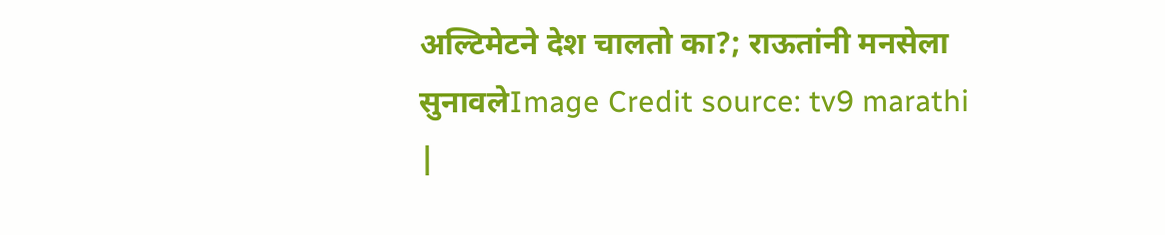अल्टिमेटने देश चालतो का?; राऊतांनी मनसेला सुनावलेImage Credit source: tv9 marathi
|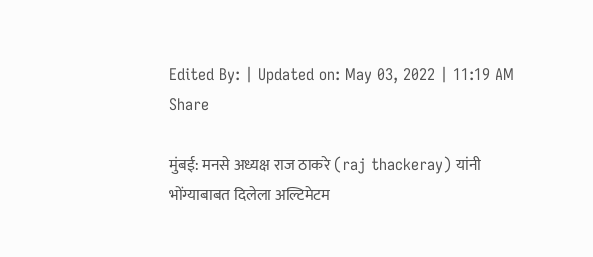Edited By: | Updated on: May 03, 2022 | 11:19 AM
Share

मुंबई: मनसे अध्यक्ष राज ठाकरे (raj thackeray) यांनी भोंग्याबाबत दिलेला अल्टिमेटम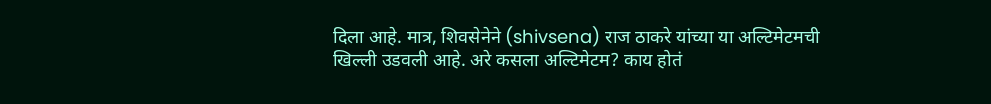दिला आहे. मात्र, शिवसेनेने (shivsena) राज ठाकरे यांच्या या अल्टिमेटमची खिल्ली उडवली आहे. अरे कसला अल्टिमेटम? काय होतं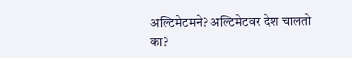अल्टिमेटमने? अल्टिमेटवर देश चालतो का?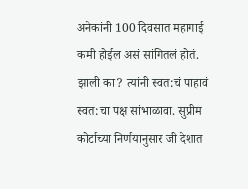अनेकांनी 100 दिवसात महागाई कमी होईल असं सांगितलं होतं. झाली का? त्यांनी स्वत:चं पाहावं स्वत:चा पक्ष सांभाळावा. सुप्रीम कोर्टाच्या निर्णयानुसार जी देशात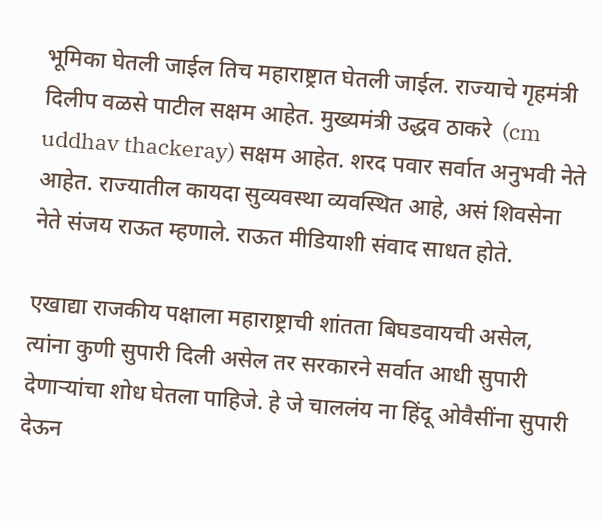भूमिका घेतली जाईल तिच महाराष्ट्रात घेतली जाईल. राज्याचे गृहमंत्री दिलीप वळसे पाटील सक्षम आहेत. मुख्यमंत्री उद्धव ठाकरे  (cm uddhav thackeray) सक्षम आहेत. शरद पवार सर्वात अनुभवी नेते आहेत. राज्यातील कायदा सुव्यवस्था व्यवस्थित आहे, असं शिवसेना नेते संजय राऊत म्हणाले. राऊत मीडियाशी संवाद साधत होते.

एखाद्या राजकीय पक्षाला महाराष्ट्राची शांतता बिघडवायची असेल, त्यांना कुणी सुपारी दिली असेल तर सरकारने सर्वात आधी सुपारी देणाऱ्यांचा शोध घेतला पाहिजे. हे जे चाललंय ना हिंदू ओवैसींना सुपारी देऊन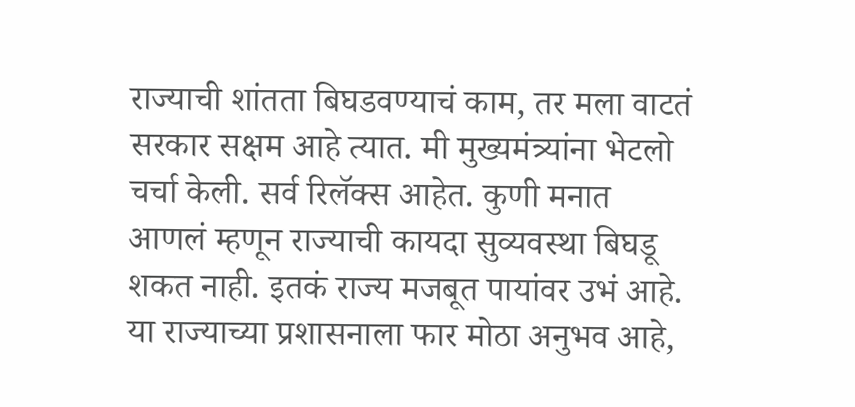राज्याची शांतता बिघडवण्याचं काम, तर मला वाटतं सरकार सक्षम आहे त्यात. मी मुख्यमंत्र्यांना भेटलो चर्चा केली. सर्व रिलॅक्स आहेत. कुणी मनात आणलं म्हणून राज्याची कायदा सुव्यवस्था बिघडू शकत नाही. इतकं राज्य मजबूत पायांवर उभं आहे. या राज्याच्या प्रशासनाला फार मोठा अनुभव आहे,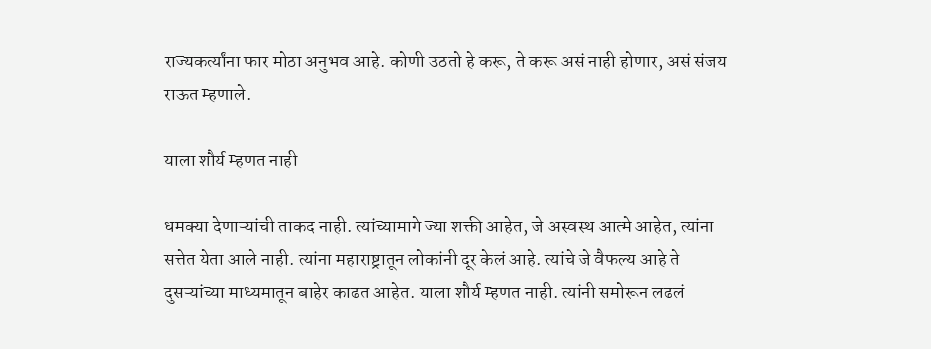राज्यकर्त्यांना फार मोठा अनुभव आहे. कोणी उठतो हे करू, ते करू असं नाही होणार, असं संजय राऊत म्हणाले.

याला शौर्य म्हणत नाही

धमक्या देणाऱ्यांची ताकद नाही. त्यांच्यामागे ज्या शक्ती आहेत, जे अस्वस्थ आत्मे आहेत, त्यांना सत्तेत येता आले नाही. त्यांना महाराष्ट्रातून लोकांनी दूर केलं आहे. त्यांचे जे वैफल्य आहे ते दुसऱ्यांच्या माध्यमातून बाहेर काढत आहेत. याला शौर्य म्हणत नाही. त्यांनी समोरून लढलं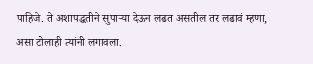पाहिजे. ते अशापद्धतीने सुपाऱ्या देऊन लढत असतील तर लढावं म्हणा, असा टोलाही त्यांनी लगावला.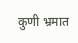कुणी भ्रमात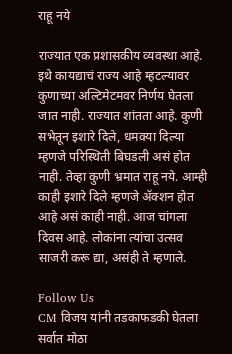राहू नये

राज्यात एक प्रशासकीय व्यवस्था आहे. इथे कायद्याचं राज्य आहे म्हटल्यावर कुणाच्या अल्टिमेटमवर निर्णय घेतला जात नाही. राज्यात शांतता आहे. कुणी सभेतून इशारे दिले, धमक्या दिल्या म्हणजे परिस्थिती बिघडली असं होत नाही. तेव्हा कुणी भ्रमात राहू नये. आम्ही काही इशारे दिले म्हणजे ॲक्शन होत आहे असं काही नाही. आज चांगला दिवस आहे. लोकांना त्यांचा उत्सव साजरी करू द्या, असंही ते म्हणाले.

Follow Us
CM विजय यांनी तडकाफडकी घेतला सर्वात मोठा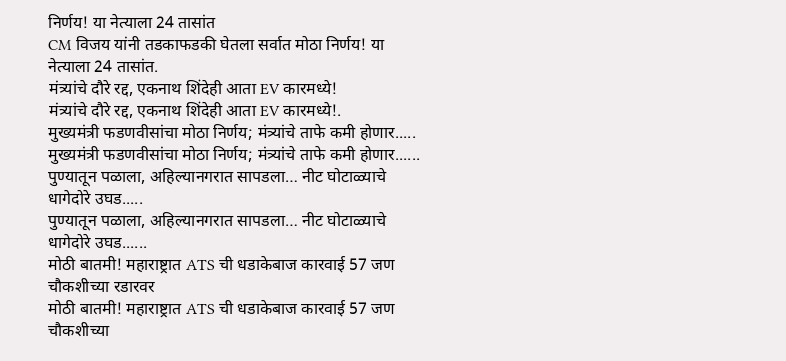निर्णय! या नेत्याला 24 तासांत
CM विजय यांनी तडकाफडकी घेतला सर्वात मोठा निर्णय! या नेत्याला 24 तासांत.
मंत्र्यांचे दौरे रद्द, एकनाथ शिंदेही आता EV कारमध्ये!
मंत्र्यांचे दौरे रद्द, एकनाथ शिंदेही आता EV कारमध्ये!.
मुख्यमंत्री फडणवीसांचा मोठा निर्णय; मंत्र्यांचे ताफे कमी होणार.....
मुख्यमंत्री फडणवीसांचा मोठा निर्णय; मंत्र्यांचे ताफे कमी होणार......
पुण्यातून पळाला, अहिल्यानगरात सापडला… नीट घोटाळ्याचे धागेदोरे उघड.....
पुण्यातून पळाला, अहिल्यानगरात सापडला… नीट घोटाळ्याचे धागेदोरे उघड......
मोठी बातमी! महाराष्ट्रात ATS ची धडाकेबाज कारवाई 57 जण चौकशीच्या रडारवर
मोठी बातमी! महाराष्ट्रात ATS ची धडाकेबाज कारवाई 57 जण चौकशीच्या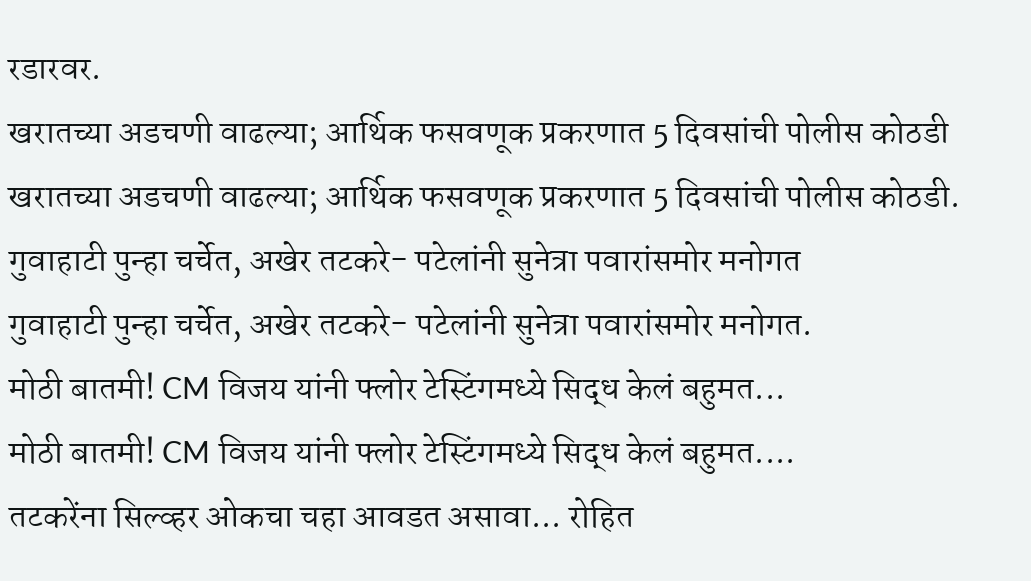रडारवर.
खरातच्या अडचणी वाढल्या; आर्थिक फसवणूक प्रकरणात 5 दिवसांची पोलीस कोठडी
खरातच्या अडचणी वाढल्या; आर्थिक फसवणूक प्रकरणात 5 दिवसांची पोलीस कोठडी.
गुवाहाटी पुन्हा चर्चेत, अखेर तटकरे- पटेलांनी सुनेत्रा पवारांसमोर मनोगत
गुवाहाटी पुन्हा चर्चेत, अखेर तटकरे- पटेलांनी सुनेत्रा पवारांसमोर मनोगत.
मोठी बातमी! CM विजय यांनी फ्लोर टेस्टिंगमध्ये सिद्ध केलं बहुमत...
मोठी बातमी! CM विजय यांनी फ्लोर टेस्टिंगमध्ये सिद्ध केलं बहुमत....
तटकरेंना सिल्व्हर ओकचा चहा आवडत असावा... रोहित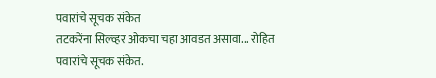पवारांचे सूचक संकेत
तटकरेंना सिल्व्हर ओकचा चहा आवडत असावा... रोहित पवारांचे सूचक संकेत.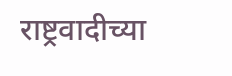राष्ट्रवादीच्या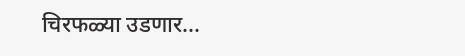चिरफळ्या उडणार...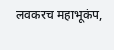लवकरच महाभूकंप,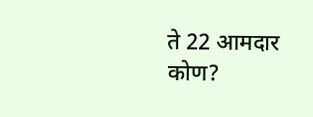ते 22 आमदार कोण?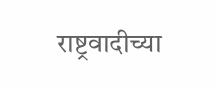राष्ट्रवादीच्या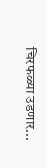चिरफळ्या उडणार...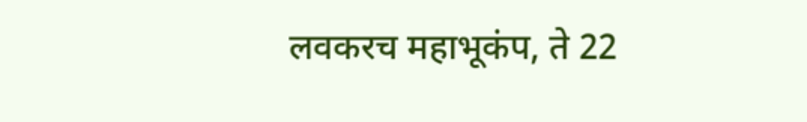लवकरच महाभूकंप, ते 22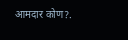आमदार कोण?.